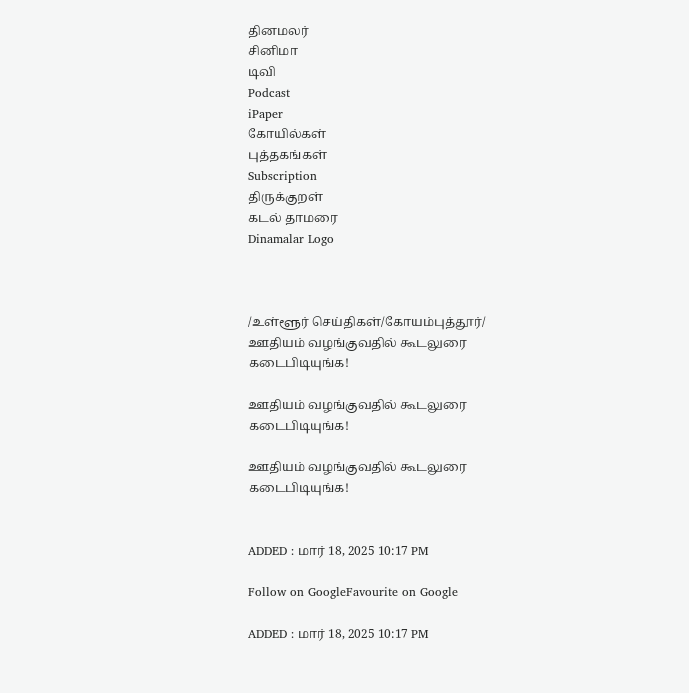தினமலர்
சினிமா
டிவி
Podcast
iPaper
கோயில்கள்
புத்தகங்கள்
Subscription
திருக்குறள்
கடல் தாமரை
Dinamalar Logo



/உள்ளூர் செய்திகள்/கோயம்புத்தூர்/ ஊதியம் வழங்குவதில் கூடலுரை கடைபிடியுங்க!

ஊதியம் வழங்குவதில் கூடலுரை கடைபிடியுங்க!

ஊதியம் வழங்குவதில் கூடலுரை கடைபிடியுங்க!


ADDED : மார் 18, 2025 10:17 PM

Follow on GoogleFavourite on Google

ADDED : மார் 18, 2025 10:17 PM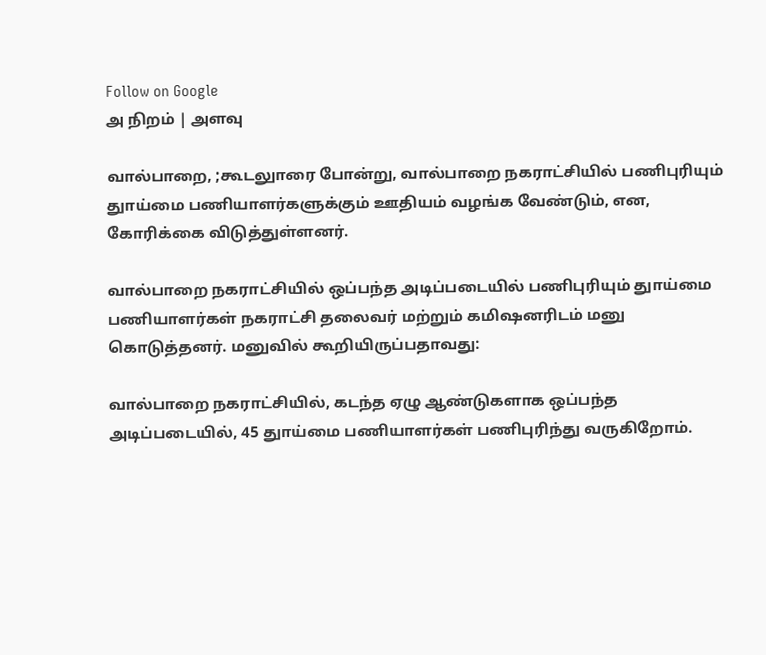Follow on Google
அ நிறம் | அளவு

வால்பாறை, ;கூடலுாரை போன்று, வால்பாறை நகராட்சியில் பணிபுரியும் துாய்மை பணியாளர்களுக்கும் ஊதியம் வழங்க வேண்டும், என, கோரிக்கை விடுத்துள்ளனர்.

வால்பாறை நகராட்சியில் ஒப்பந்த அடிப்படையில் பணிபுரியும் துாய்மை பணியாளர்கள் நகராட்சி தலைவர் மற்றும் கமிஷனரிடம் மனு கொடுத்தனர். மனுவில் கூறியிருப்பதாவது:

வால்பாறை நகராட்சியில், கடந்த ஏழு ஆண்டுகளாக ஒப்பந்த அடிப்படையில், 45 துாய்மை பணியாளர்கள் பணிபுரிந்து வருகிறோம்.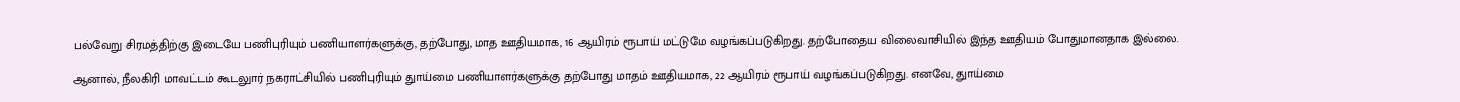பல்வேறு சிரமத்திற்கு இடையே பணிபுரியும் பணியாளர்களுக்கு, தற்போது, மாத ஊதியமாக, 16 ஆயிரம் ரூபாய் மட்டுமே வழங்கப்படுகிறது. தற்போதைய விலைவாசியில் இந்த ஊதியம் போதுமானதாக இல்லை.

ஆனால், நீலகிரி மாவட்டம் கூடலுார் நகராட்சியில் பணிபுரியும் துாய்மை பணியாளர்களுக்கு தற்போது மாதம் ஊதியமாக, 22 ஆயிரம் ரூபாய் வழங்கப்படுகிறது. எனவே, துாய்மை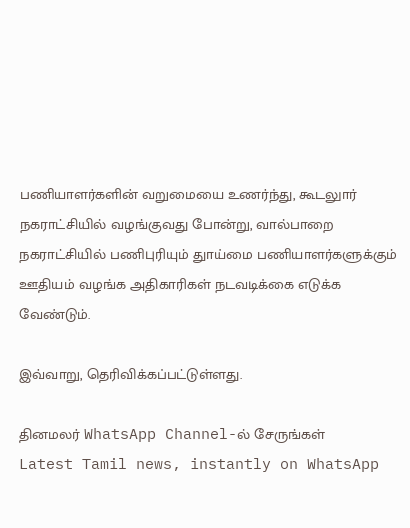பணியாளர்களின் வறுமையை உணர்ந்து, கூடலுார் நகராட்சியில் வழங்குவது போன்று, வால்பாறை நகராட்சியில் பணிபுரியும் துாய்மை பணியாளர்களுக்கும் ஊதியம் வழங்க அதிகாரிகள் நடவடிக்கை எடுக்க வேண்டும்.

இவ்வாறு, தெரிவிக்கப்பட்டுள்ளது.

தினமலர் WhatsApp Channel-ல் சேருங்கள்
Latest Tamil news, instantly on WhatsApp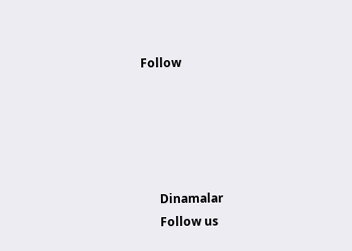Follow





      Dinamalar
      Follow us